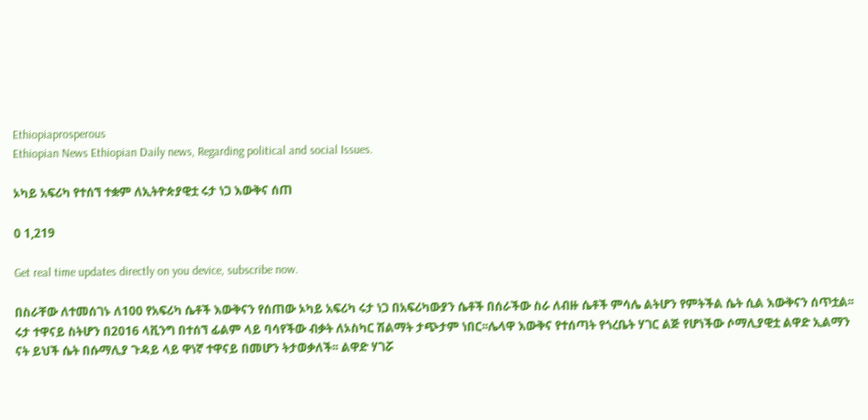Ethiopiaprosperous
Ethiopian News Ethiopian Daily news, Regarding political and social Issues.

ኦካይ አፍሪካ የተሰኘ ተቋም ለኢትዮጵያዊቷ ሩታ ነጋ እውቅና ሰጠ

0 1,219

Get real time updates directly on you device, subscribe now.

በስራቸው ለተመሰገኑ ለ100 የአፍሪካ ሴቶች እውቅናን የሰጠው ኦካይ አፍሪካ ሩታ ነጋ በአፍሪካውያን ሴቶች በሰራችው ስራ ለብዙ ሴቶች ምሳሌ ልትሆን የምትችል ሴት ሲል እውቅናን ሰጥቷል፡፡ ሩታ ተዋናይ ስትሆን በ2016 ላቪንግ በተሰኘ ፊልም ላይ ባሳየችው ብቃት ለኦስካር ሽልማት ታጭታም ነበር፡፡ሌላዋ እውቅና የተሰጣት የጎረቤት ሃገር ልጅ የሆነችው ሶማሊያዊቷ ልዋድ ኢልማን ናት ይህች ሴት በሱማሊያ ጉዳይ ላይ ዋነኛ ተዋናይ በመሆን ትታወቃለች፡፡ ልዋድ ሃገሯ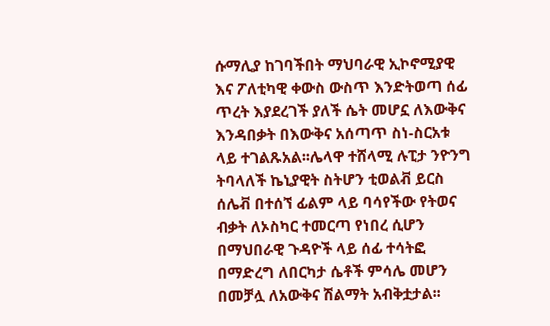ሱማሊያ ከገባችበት ማህባራዊ ኢኮኖሚያዊ እና ፖለቲካዊ ቀውስ ውስጥ እንድትወጣ ሰፊ ጥረት እያደረገች ያለች ሴት መሆኗ ለእውቅና እንዳበቃት በእውቅና አሰጣጥ ስነ-ስርአቱ ላይ ተገልጹአል፡፡ሌላዋ ተሸላሚ ሉፒታ ንዮንግ ትባላለች ኬኒያዊት ስትሆን ቲወልቭ ይርስ ሰሌቭ በተሰኘ ፊልም ላይ ባሳየችው የትወና ብቃት ለኦስካር ተመርጣ የነበረ ሲሆን በማህበራዊ ጉዳዮች ላይ ሰፊ ተሳትፎ በማድረግ ለበርካታ ሴቶች ምሳሌ መሆን በመቻሏ ለአውቅና ሽልማት አብቅቷታል፡፡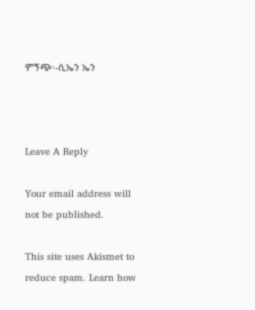ምኝጭ፡-ሲኤን ኤን



Leave A Reply

Your email address will not be published.

This site uses Akismet to reduce spam. Learn how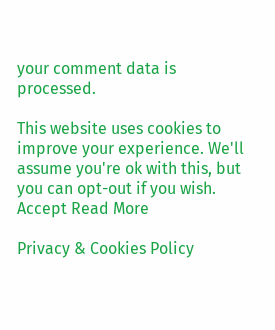your comment data is processed.

This website uses cookies to improve your experience. We'll assume you're ok with this, but you can opt-out if you wish. Accept Read More

Privacy & Cookies Policy